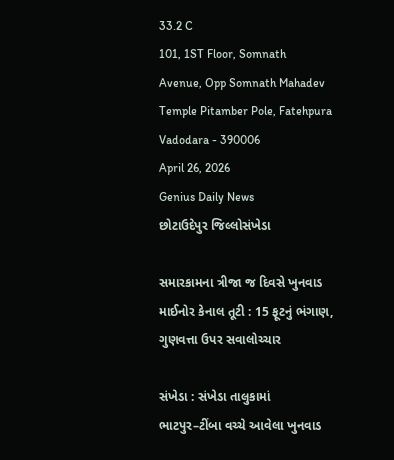33.2 C
101, 1ST Floor, Somnath Avenue, Opp Somnath Mahadev Temple Pitamber Pole, Fatehpura Vadodara - 390006
April 26, 2026
Genius Daily News
છોટાઉદેપુર જિલ્લોસંખેડા

સમારકામના ત્રીજા જ દિવસે ખુનવાડ માઈનોર કેનાલ તૂટી : 15 ફૂટનું ભંગાણ, ગુણવત્તા ઉપર સવાલોચ્ચાર

સંખેડા : સંખેડા તાલુકામાં ભાટપુર–ટીંબા વચ્ચે આવેલા ખુનવાડ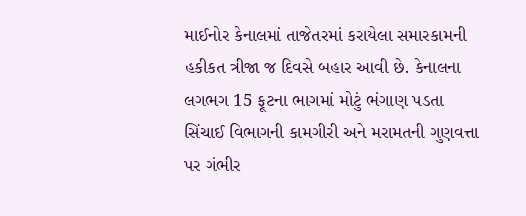માઈનોર કેનાલમાં તાજેતરમાં કરાયેલા સમારકામની હકીકત ત્રીજા જ દિવસે બહાર આવી છે. કેનાલના લગભગ 15 ફૂટના ભાગમાં મોટું ભંગાણ પડતા સિંચાઈ વિભાગની કામગીરી અને મરામતની ગુણવત્તા પર ગંભીર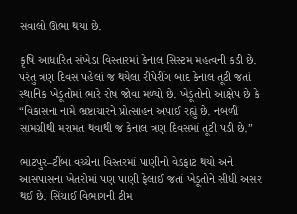સવાલો ઊભા થયા છે.

કૃષિ આધારિત સંખેડા વિસ્તારમાં કેનાલ સિસ્ટમ મહત્વની કડી છે. પરંતુ ત્રણ દિવસ પહેલાં જ થયેલા રીપેરીંગ બાદ કેનાલ તૂટી જતાં સ્થાનિક ખેડૂતોમાં ભારે રોષ જોવા મળ્યો છે. ખેડૂતોનો આક્ષેપ છે કે “વિકાસના નામે ભ્રષ્ટાચારને પ્રોત્સાહન અપાઈ રહ્યું છે. નબળી સામગ્રીથી મરામત થવાથી જ કેનાલ ત્રણ દિવસમાં તૂટી પડી છે.”

ભાટપુર–ટીંબા વચ્ચેના વિસ્તરમાં પાણીનો વેડફાટ થયો અને આસપાસના ખેતરોમાં પણ પાણી ફેલાઈ જતાં ખેડૂતોને સીધી અસર થઈ છે. સિંચાઈ વિભાગની ટીમ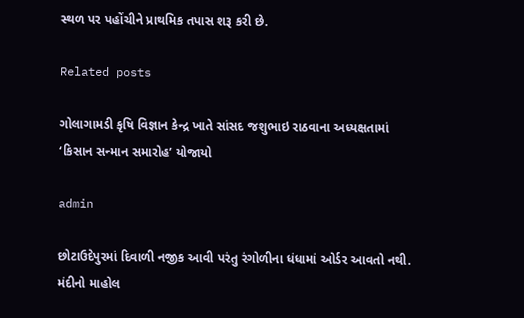સ્થળ પર પહોંચીને પ્રાથમિક તપાસ શરૂ કરી છે.

Related posts

ગોલાગામડી કૃષિ વિજ્ઞાન કેન્દ્ર ખાતે સાંસદ જશુભાઇ રાઠવાના અધ્યક્ષતામાં ‘કિસાન સન્માન સમારોહ’ યોજાયો

admin

છોટાઉદેપુરમાં દિવાળી નજીક આવી પરંતુ રંગોળીના ધંધામાં ઓર્ડર આવતો નથી. મંદીનો માહોલ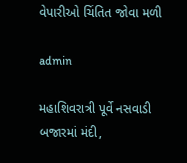વેપારીઓ ચિંતિત જોવા મળી

admin

મહાશિવરાત્રી પૂર્વે નસવાડી બજારમાં મંદી,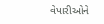વેપારીઓને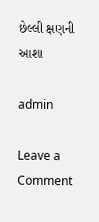છેલ્લી ક્ષણની આશા

admin

Leave a Comment